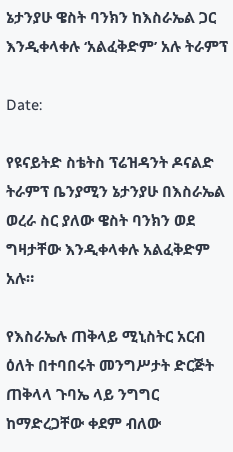ኔታንያሁ ዌስት ባንክን ከእስራኤል ጋር እንዲቀላቀሉ ‘አልፈቅድም’ አሉ ትራምፕ

Date:

የዩናይትድ ስቴትስ ፕሬዝዳንት ዶናልድ ትራምፕ ቤንያሚን ኔታንያሁ በእስራኤል ወረራ ስር ያለው ዌስት ባንክን ወደ ግዛታቸው እንዲቀላቀሉ አልፈቅድም አሉ።

የእስራኤሉ ጠቅላይ ሚኒስትር አርብ ዕለት በተባበሩት መንግሥታት ድርጅት ጠቅላላ ጉባኤ ላይ ንግግር ከማድረጋቸው ቀደም ብለው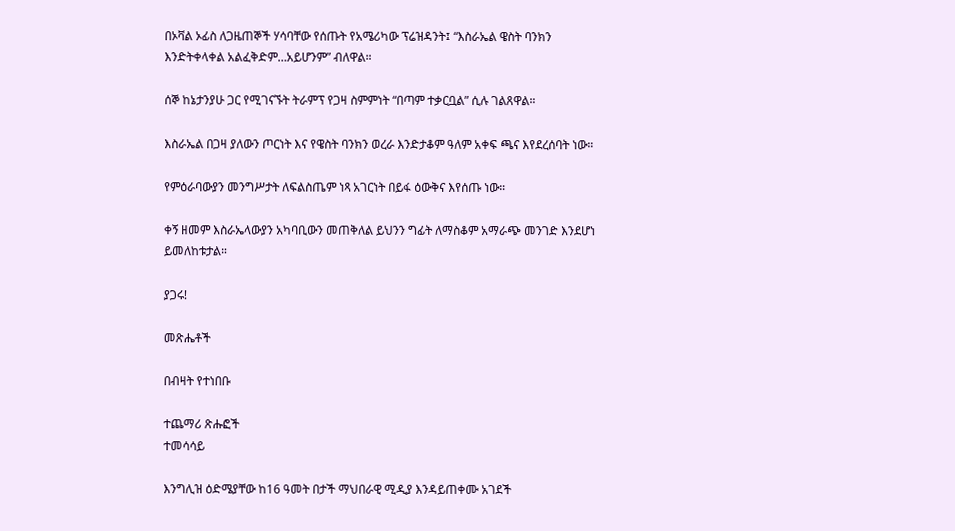በኦቫል ኦፊስ ለጋዜጠኞች ሃሳባቸው የሰጡት የአሜሪካው ፕሬዝዳንት፤ “እስራኤል ዌስት ባንክን እንድትቀላቀል አልፈቅድም…አይሆንም” ብለዋል።

ሰኞ ከኔታንያሁ ጋር የሚገናኙት ትራምፕ የጋዛ ስምምነት “በጣም ተቃርቧል” ሲሉ ገልጸዋል።

እስራኤል በጋዛ ያለውን ጦርነት እና የዌስት ባንክን ወረራ እንድታቆም ዓለም አቀፍ ጫና እየደረሰባት ነው።

የምዕራባውያን መንግሥታት ለፍልስጤም ነጻ አገርነት በይፋ ዕውቅና እየሰጡ ነው።

ቀኝ ዘመም እስራኤላውያን አካባቢውን መጠቅለል ይህንን ግፊት ለማስቆም አማራጭ መንገድ እንደሆነ ይመለከቱታል።

ያጋሩ!

መጽሔቶች

በብዛት የተነበቡ

ተጨማሪ ጽሑፎች
ተመሳሳይ

እንግሊዝ ዕድሜያቸው ከ16 ዓመት በታች ማህበራዊ ሚዲያ እንዳይጠቀሙ አገደች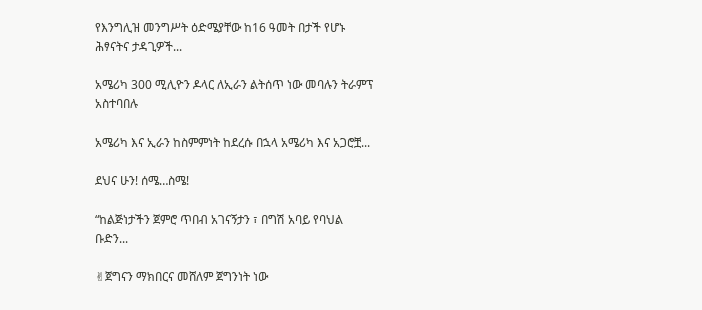የእንግሊዝ መንግሥት ዕድሜያቸው ከ16 ዓመት በታች የሆኑ ሕፃናትና ታዳጊዎች...

አሜሪካ 300 ሚሊዮን ዶላር ለኢራን ልትሰጥ ነው መባሉን ትራምፕ አስተባበሉ

አሜሪካ እና ኢራን ከስምምነት ከደረሱ በኋላ አሜሪካ እና አጋሮቿ...

ደህና ሁን! ሰሜ…ስሜ!

“ከልጅነታችን ጀምሮ ጥበብ አገናኝታን ፣ በግሽ አባይ የባህል ቡድን...

✌ጀግናን ማክበርና መሸለም ጀግንነት ነው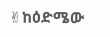✌ከዕድሜው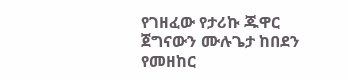የገዘፈው የታሪኩ ጁዋር ጀግናውን ሙሉጌታ ከበደን የመዘከር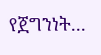የጀግንነት...